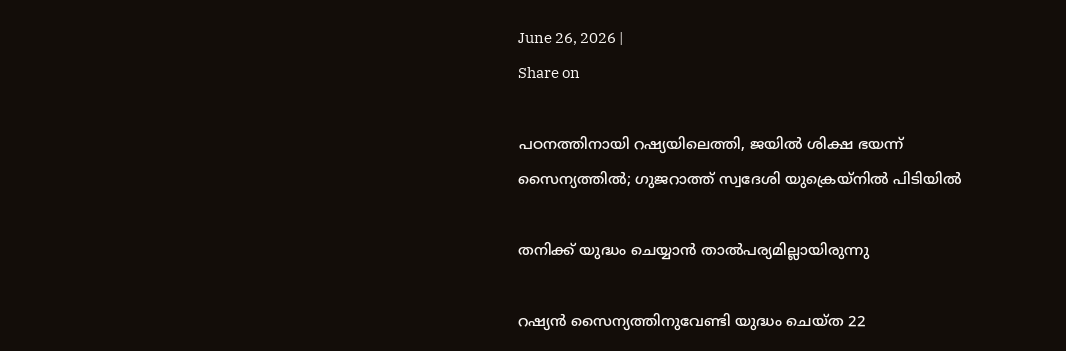June 26, 2026 |
Share on

പഠനത്തിനായി റഷ്യയിലെത്തി, ജയില്‍ ശിക്ഷ ഭയന്ന് സൈന്യത്തില്‍; ഗുജറാത്ത് സ്വദേശി യുക്രെയ്നില്‍ പിടിയില്‍

തനിക്ക് യുദ്ധം ചെയ്യാന്‍ താല്‍പര്യമില്ലായിരുന്നു

റഷ്യന്‍ സൈന്യത്തിനുവേണ്ടി യുദ്ധം ചെയ്ത 22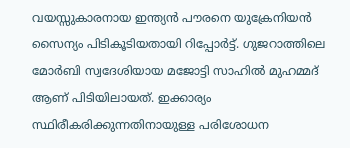വയസ്സുകാരനായ ഇന്ത്യന്‍ പൗരനെ യുക്രേനിയന്‍ സൈന്യം പിടികൂടിയതായി റിപ്പോര്‍ട്ട്. ഗുജറാത്തിലെ മോര്‍ബി സ്വദേശിയായ മജോട്ടി സാഹില്‍ മുഹമ്മദ് ആണ് പിടിയിലായത്. ഇക്കാര്യം സ്ഥിരീകരിക്കുന്നതിനായുള്ള പരിശോധന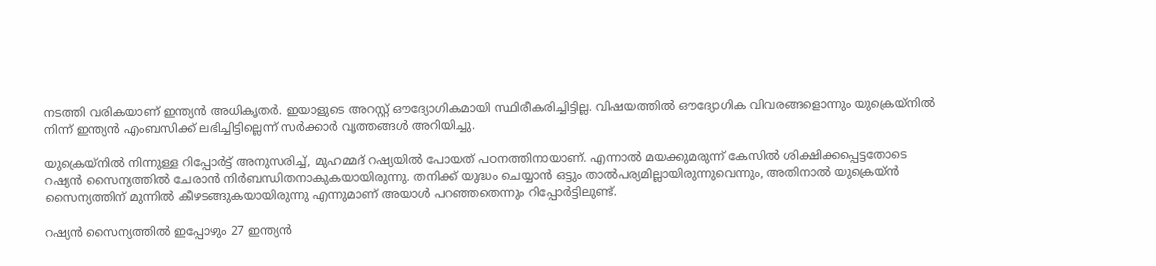നടത്തി വരികയാണ് ഇന്ത്യന്‍ അധികൃതര്‍. ഇയാളുടെ അറസ്റ്റ് ഔദ്യോഗികമായി സ്ഥിരീകരിച്ചിട്ടില്ല. വിഷയത്തില്‍ ഔദ്യോഗിക വിവരങ്ങളൊന്നും യുക്രെയ്‌നില്‍ നിന്ന് ഇന്ത്യന്‍ എംബസിക്ക് ലഭിച്ചിട്ടില്ലെന്ന് സര്‍ക്കാര്‍ വൃത്തങ്ങള്‍ അറിയിച്ചു.

യുക്രെയ്‌നില്‍ നിന്നുള്ള റിപ്പോര്‍ട്ട് അനുസരിച്ച്, മുഹമ്മദ് റഷ്യയില്‍ പോയത് പഠനത്തിനായാണ്. എന്നാല്‍ മയക്കുമരുന്ന് കേസില്‍ ശിക്ഷിക്കപ്പെട്ടതോടെ റഷ്യന്‍ സൈന്യത്തില്‍ ചേരാന്‍ നിര്‍ബന്ധിതനാകുകയായിരുന്നു. തനിക്ക് യുദ്ധം ചെയ്യാന്‍ ഒട്ടും താല്‍പര്യമില്ലായിരുന്നുവെന്നും, അതിനാല്‍ യുക്രെയ്ന്‍ സൈന്യത്തിന് മുന്നില്‍ കീഴടങ്ങുകയായിരുന്നു എന്നുമാണ് അയാള്‍ പറഞ്ഞതെന്നും റിപ്പോര്‍ട്ടിലുണ്ട്.

റഷ്യന്‍ സൈന്യത്തില്‍ ഇപ്പോഴും 27 ഇന്ത്യന്‍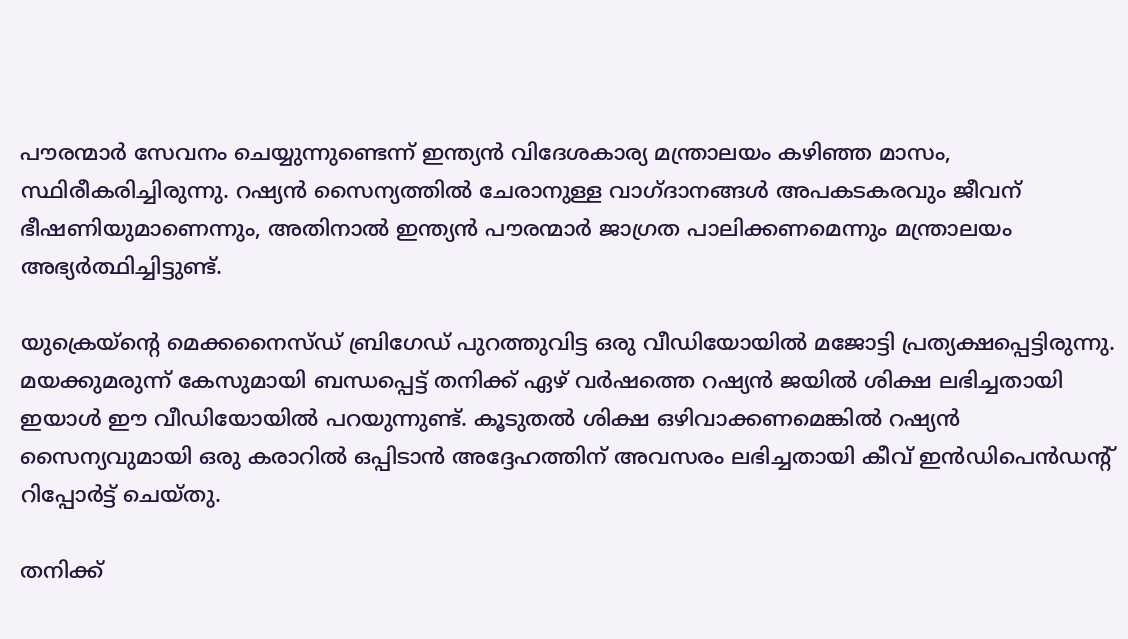പൗരന്മാര്‍ സേവനം ചെയ്യുന്നുണ്ടെന്ന് ഇന്ത്യന്‍ വിദേശകാര്യ മന്ത്രാലയം കഴിഞ്ഞ മാസം, സ്ഥിരീകരിച്ചിരുന്നു. റഷ്യന്‍ സൈന്യത്തില്‍ ചേരാനുള്ള വാഗ്ദാനങ്ങള്‍ അപകടകരവും ജീവന് ഭീഷണിയുമാണെന്നും, അതിനാല്‍ ഇന്ത്യന്‍ പൗരന്മാര്‍ ജാഗ്രത പാലിക്കണമെന്നും മന്ത്രാലയം അഭ്യര്‍ത്ഥിച്ചിട്ടുണ്ട്.

യുക്രെയ്‌ന്റെ മെക്കനൈസ്ഡ് ബ്രിഗേഡ് പുറത്തുവിട്ട ഒരു വീഡിയോയില്‍ മജോട്ടി പ്രത്യക്ഷപ്പെട്ടിരുന്നു. മയക്കുമരുന്ന് കേസുമായി ബന്ധപ്പെട്ട് തനിക്ക് ഏഴ് വര്‍ഷത്തെ റഷ്യന്‍ ജയില്‍ ശിക്ഷ ലഭിച്ചതായി ഇയാള്‍ ഈ വീഡിയോയില്‍ പറയുന്നുണ്ട്. കൂടുതല്‍ ശിക്ഷ ഒഴിവാക്കണമെങ്കില്‍ റഷ്യന്‍ സൈന്യവുമായി ഒരു കരാറില്‍ ഒപ്പിടാന്‍ അദ്ദേഹത്തിന് അവസരം ലഭിച്ചതായി കീവ് ഇന്‍ഡിപെന്‍ഡന്റ് റിപ്പോര്‍ട്ട് ചെയ്തു.

തനിക്ക്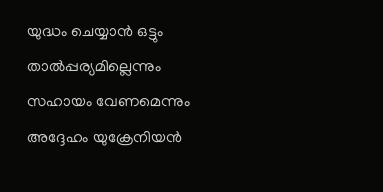യുദ്ധം ചെയ്യാന്‍ ഒട്ടും താല്‍പ്പര്യമില്ലെന്നും സഹായം വേണമെന്നും അദ്ദേഹം യുക്രേനിയന്‍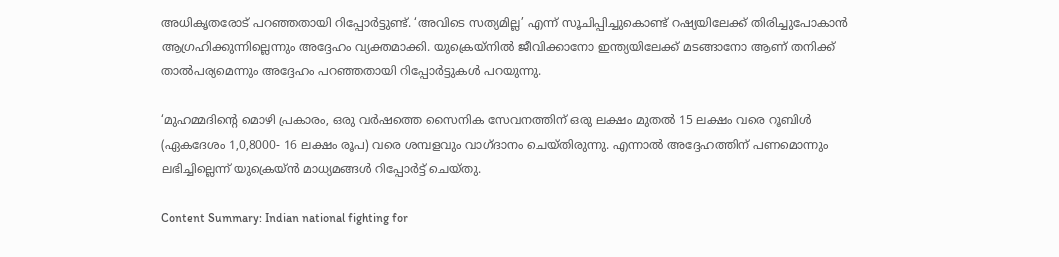അധികൃതരോട് പറഞ്ഞതായി റിപ്പോര്‍ട്ടുണ്ട്. ‘അവിടെ സത്യമില്ല’ എന്ന് സൂചിപ്പിച്ചുകൊണ്ട് റഷ്യയിലേക്ക് തിരിച്ചുപോകാന്‍ ആഗ്രഹിക്കുന്നില്ലെന്നും അദ്ദേഹം വ്യക്തമാക്കി. യുക്രെയ്‌നില്‍ ജീവിക്കാനോ ഇന്ത്യയിലേക്ക് മടങ്ങാനോ ആണ് തനിക്ക് താല്‍പര്യമെന്നും അദ്ദേഹം പറഞ്ഞതായി റിപ്പോര്‍ട്ടുകള്‍ പറയുന്നു.

‘മുഹമ്മദിന്റെ മൊഴി പ്രകാരം, ഒരു വര്‍ഷത്തെ സൈനിക സേവനത്തിന് ഒരു ലക്ഷം മുതല്‍ 15 ലക്ഷം വരെ റൂബിള്‍ (ഏകദേശം 1,0,8000- 16 ലക്ഷം രൂപ) വരെ ശമ്പളവും വാഗ്ദാനം ചെയ്തിരുന്നു. എന്നാല്‍ അദ്ദേഹത്തിന് പണമൊന്നും ലഭിച്ചില്ലെന്ന് യുക്രെയ്ന്‍ മാധ്യമങ്ങള്‍ റിപ്പോര്‍ട്ട് ചെയ്തു.

Content Summary: Indian national fighting for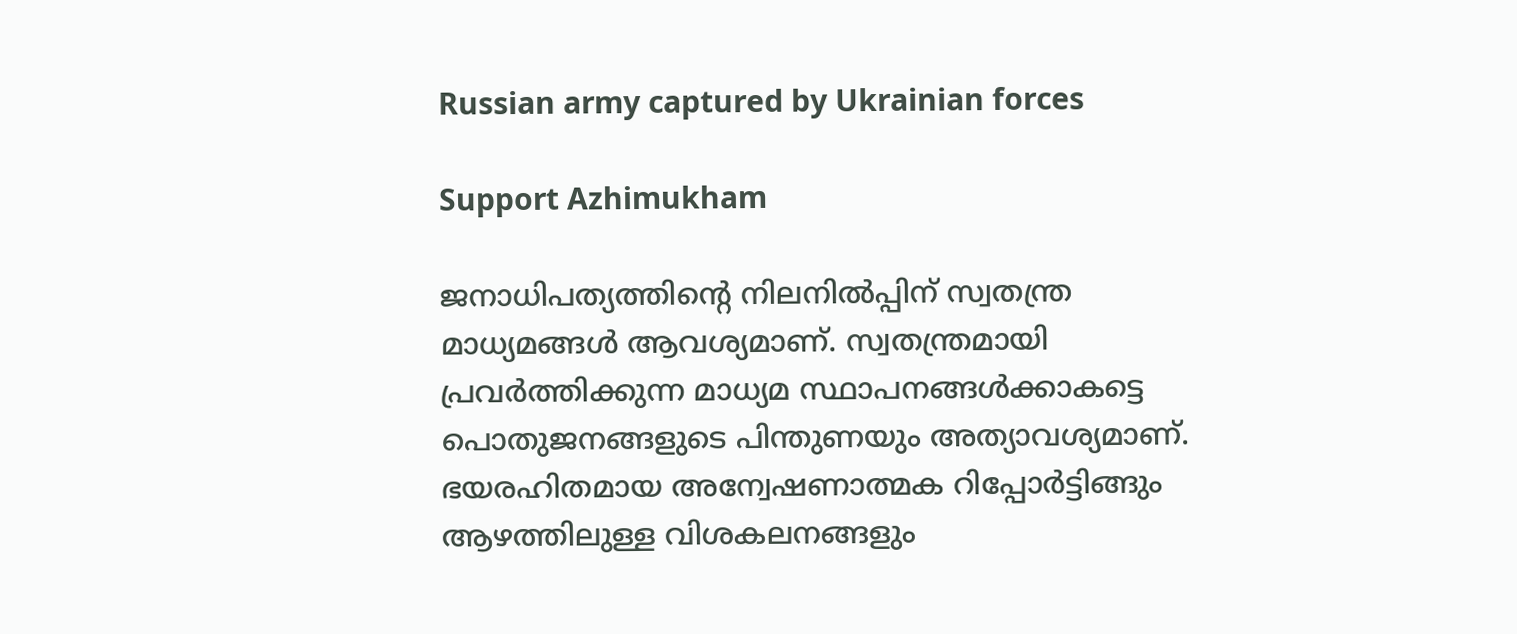Russian army captured by Ukrainian forces

Support Azhimukham

ജനാധിപത്യത്തിന്റെ നിലനിൽപ്പിന് സ്വതന്ത്ര മാധ്യമങ്ങൾ ആവശ്യമാണ്. സ്വതന്ത്രമായി പ്രവർത്തിക്കുന്ന മാധ്യമ സ്ഥാപനങ്ങൾക്കാകട്ടെ പൊതുജനങ്ങളുടെ പിന്തുണയും അത്യാവശ്യമാണ്. ഭയരഹിതമായ അന്വേഷണാത്മക റിപ്പോർട്ടിങ്ങും ആഴത്തിലുള്ള വിശകലനങ്ങളും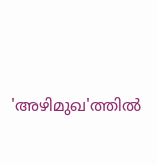'അഴിമുഖ'ത്തിൽ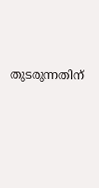തുടരുന്നതിന്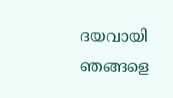ദയവായി ഞങ്ങളെ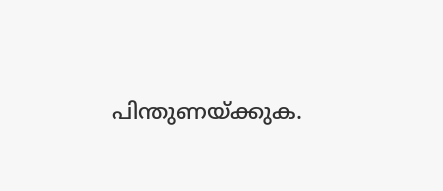പിന്തുണയ്ക്കുക.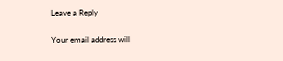Leave a Reply

Your email address will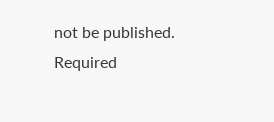not be published. Required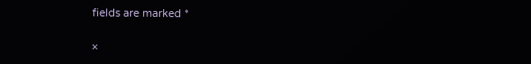fields are marked *

×